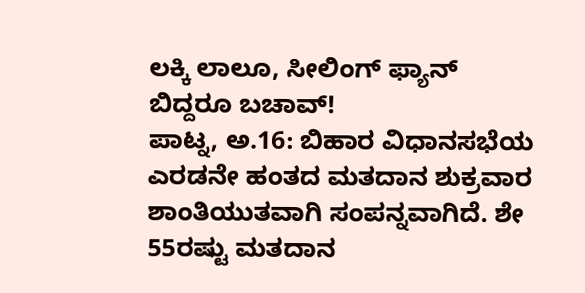ಲಕ್ಕಿ ಲಾಲೂ, ಸೀಲಿಂಗ್ ಫ್ಯಾನ್ ಬಿದ್ದರೂ ಬಚಾವ್!
ಪಾಟ್ನ, ಅ.16: ಬಿಹಾರ ವಿಧಾನಸಭೆಯ ಎರಡನೇ ಹಂತದ ಮತದಾನ ಶುಕ್ರವಾರ ಶಾಂತಿಯುತವಾಗಿ ಸಂಪನ್ನವಾಗಿದೆ. ಶೇ 55ರಷ್ಟು ಮತದಾನ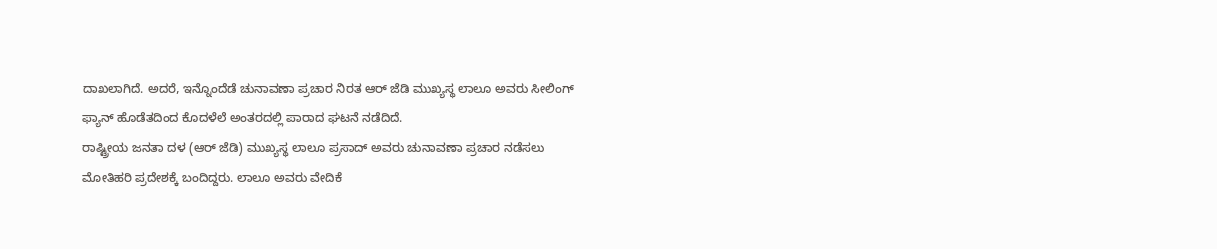ದಾಖಲಾಗಿದೆ. ಅದರೆ, ಇನ್ನೊಂದೆಡೆ ಚುನಾವಣಾ ಪ್ರಚಾರ ನಿರತ ಆರ್ ಜೆಡಿ ಮುಖ್ಯಸ್ಥ ಲಾಲೂ ಅವರು ಸೀಲಿಂಗ್ ಫ್ಯಾನ್ ಹೊಡೆತದಿಂದ ಕೊದಳೆಲೆ ಅಂತರದಲ್ಲಿ ಪಾರಾದ ಘಟನೆ ನಡೆದಿದೆ.
ರಾಷ್ಟ್ರೀಯ ಜನತಾ ದಳ (ಆರ್ ಜೆಡಿ) ಮುಖ್ಯಸ್ಥ ಲಾಲೂ ಪ್ರಸಾದ್ ಅವರು ಚುನಾವಣಾ ಪ್ರಚಾರ ನಡೆಸಲು ಮೋತಿಹರಿ ಪ್ರದೇಶಕ್ಕೆ ಬಂದಿದ್ದರು. ಲಾಲೂ ಅವರು ವೇದಿಕೆ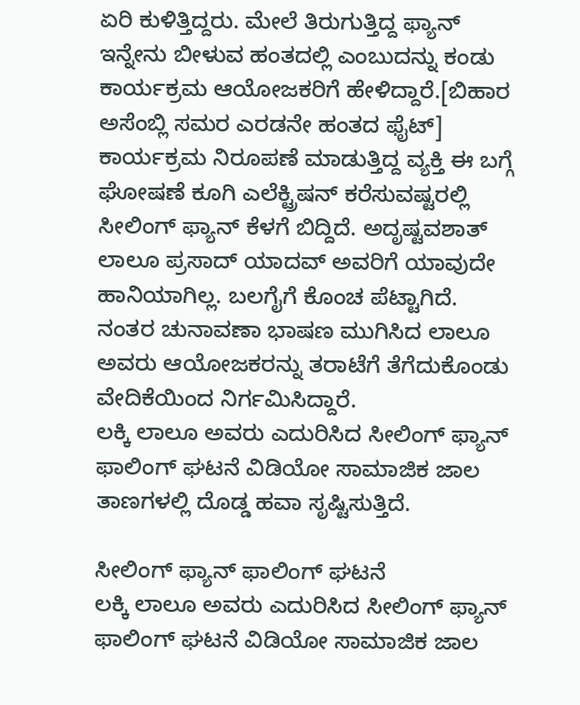ಏರಿ ಕುಳಿತ್ತಿದ್ದರು. ಮೇಲೆ ತಿರುಗುತ್ತಿದ್ದ ಫ್ಯಾನ್ ಇನ್ನೇನು ಬೀಳುವ ಹಂತದಲ್ಲಿ ಎಂಬುದನ್ನು ಕಂಡು ಕಾರ್ಯಕ್ರಮ ಆಯೋಜಕರಿಗೆ ಹೇಳಿದ್ದಾರೆ.[ಬಿಹಾರ ಅಸೆಂಬ್ಲಿ ಸಮರ ಎರಡನೇ ಹಂತದ ಫೈಟ್]
ಕಾರ್ಯಕ್ರಮ ನಿರೂಪಣೆ ಮಾಡುತ್ತಿದ್ದ ವ್ಯಕ್ತಿ ಈ ಬಗ್ಗೆ ಘೋಷಣೆ ಕೂಗಿ ಎಲೆಕ್ಟ್ರಿಷನ್ ಕರೆಸುವಷ್ಟರಲ್ಲಿ ಸೀಲಿಂಗ್ ಫ್ಯಾನ್ ಕೆಳಗೆ ಬಿದ್ದಿದೆ. ಅದೃಷ್ಟವಶಾತ್ ಲಾಲೂ ಪ್ರಸಾದ್ ಯಾದವ್ ಅವರಿಗೆ ಯಾವುದೇ ಹಾನಿಯಾಗಿಲ್ಲ. ಬಲಗೈಗೆ ಕೊಂಚ ಪೆಟ್ಟಾಗಿದೆ. ನಂತರ ಚುನಾವಣಾ ಭಾಷಣ ಮುಗಿಸಿದ ಲಾಲೂ ಅವರು ಆಯೋಜಕರನ್ನು ತರಾಟೆಗೆ ತೆಗೆದುಕೊಂಡು ವೇದಿಕೆಯಿಂದ ನಿರ್ಗಮಿಸಿದ್ದಾರೆ.
ಲಕ್ಕಿ ಲಾಲೂ ಅವರು ಎದುರಿಸಿದ ಸೀಲಿಂಗ್ ಫ್ಯಾನ್ ಫಾಲಿಂಗ್ ಘಟನೆ ವಿಡಿಯೋ ಸಾಮಾಜಿಕ ಜಾಲ ತಾಣಗಳಲ್ಲಿ ದೊಡ್ಡ ಹವಾ ಸೃಷ್ಟಿಸುತ್ತಿದೆ.

ಸೀಲಿಂಗ್ ಫ್ಯಾನ್ ಫಾಲಿಂಗ್ ಘಟನೆ
ಲಕ್ಕಿ ಲಾಲೂ ಅವರು ಎದುರಿಸಿದ ಸೀಲಿಂಗ್ ಫ್ಯಾನ್ ಫಾಲಿಂಗ್ ಘಟನೆ ವಿಡಿಯೋ ಸಾಮಾಜಿಕ ಜಾಲ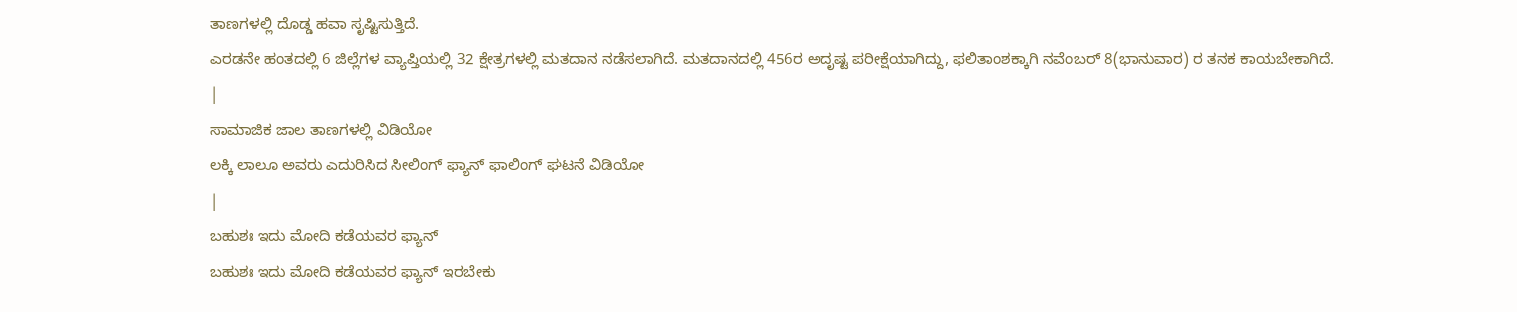ತಾಣಗಳಲ್ಲಿ ದೊಡ್ಡ ಹವಾ ಸೃಷ್ಟಿಸುತ್ತಿದೆ.
ಎರಡನೇ ಹಂತದಲ್ಲಿ 6 ಜಿಲ್ಲೆಗಳ ವ್ಯಾಪ್ತಿಯಲ್ಲಿ 32 ಕ್ಷೇತ್ರಗಳಲ್ಲಿ ಮತದಾನ ನಡೆಸಲಾಗಿದೆ. ಮತದಾನದಲ್ಲಿ 456ರ ಅದೃಷ್ಟ ಪರೀಕ್ಷೆಯಾಗಿದ್ದು, ಫಲಿತಾಂಶಕ್ಕಾಗಿ ನವೆಂಬರ್ 8(ಭಾನುವಾರ) ರ ತನಕ ಕಾಯಬೇಕಾಗಿದೆ.
|
ಸಾಮಾಜಿಕ ಜಾಲ ತಾಣಗಳಲ್ಲಿ ವಿಡಿಯೋ
ಲಕ್ಕಿ ಲಾಲೂ ಅವರು ಎದುರಿಸಿದ ಸೀಲಿಂಗ್ ಫ್ಯಾನ್ ಫಾಲಿಂಗ್ ಘಟನೆ ವಿಡಿಯೋ
|
ಬಹುಶಃ ಇದು ಮೋದಿ ಕಡೆಯವರ ಫ್ಯಾನ್
ಬಹುಶಃ ಇದು ಮೋದಿ ಕಡೆಯವರ ಫ್ಯಾನ್ ಇರಬೇಕು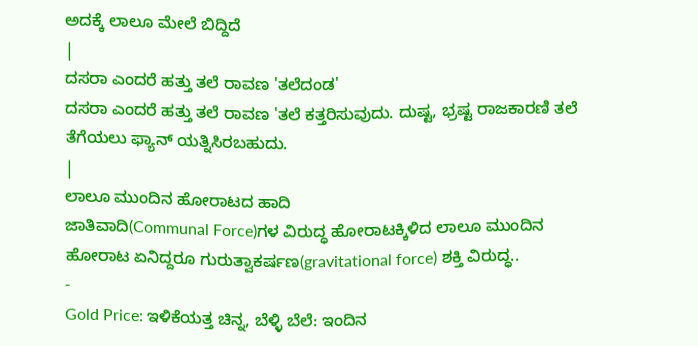ಅದಕ್ಕೆ ಲಾಲೂ ಮೇಲೆ ಬಿದ್ದಿದೆ
|
ದಸರಾ ಎಂದರೆ ಹತ್ತು ತಲೆ ರಾವಣ 'ತಲೆದಂಡ'
ದಸರಾ ಎಂದರೆ ಹತ್ತು ತಲೆ ರಾವಣ 'ತಲೆ ಕತ್ತರಿಸುವುದು. ದುಷ್ಟ, ಭ್ರಷ್ಟ ರಾಜಕಾರಣಿ ತಲೆ ತೆಗೆಯಲು ಫ್ಯಾನ್ ಯತ್ನಿಸಿರಬಹುದು.
|
ಲಾಲೂ ಮುಂದಿನ ಹೋರಾಟದ ಹಾದಿ
ಜಾತಿವಾದಿ(Communal Force)ಗಳ ವಿರುದ್ಧ ಹೋರಾಟಕ್ಕಿಳಿದ ಲಾಲೂ ಮುಂದಿನ ಹೋರಾಟ ಏನಿದ್ದರೂ ಗುರುತ್ವಾಕರ್ಷಣ(gravitational force) ಶಕ್ತಿ ವಿರುದ್ಧ..
-
Gold Price: ಇಳಿಕೆಯತ್ತ ಚಿನ್ನ, ಬೆಳ್ಳಿ ಬೆಲೆ: ಇಂದಿನ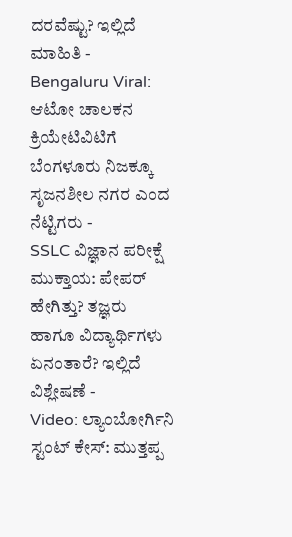ದರವೆಷ್ಟು? ಇಲ್ಲಿದೆ ಮಾಹಿತಿ -
Bengaluru Viral: ಆಟೋ ಚಾಲಕನ ಕ್ರಿಯೇಟಿವಿಟಿಗೆ ಬೆಂಗಳೂರು ನಿಜಕ್ಕೂ ಸೃಜನಶೀಲ ನಗರ ಎಂದ ನೆಟ್ಟಿಗರು -
SSLC ವಿಜ್ಞಾನ ಪರೀಕ್ಷೆ ಮುಕ್ತಾಯ: ಪೇಪರ್ ಹೇಗಿತ್ತು? ತಜ್ಞರು ಹಾಗೂ ವಿದ್ಯಾರ್ಥಿಗಳು ಏನಂತಾರೆ? ಇಲ್ಲಿದೆ ವಿಶ್ಲೇಷಣೆ -
Video: ಲ್ಯಾಂಬೋರ್ಗಿನಿ ಸ್ಟಂಟ್ ಕೇಸ್: ಮುತ್ತಪ್ಪ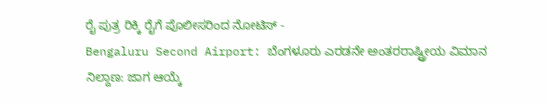ರೈ ಪುತ್ರ ರಿಕ್ಕಿ ರೈಗೆ ಪೊಲೀಸರಿಂದ ನೋಟಿಸ್ -
Bengaluru Second Airport: ಬೆಂಗಳೂರು ಎರಡನೇ ಅಂತರರಾಷ್ಟ್ರೀಯ ವಿಮಾನ ನಿಲ್ದಾಣ: ಜಾಗ ಆಯ್ಕೆ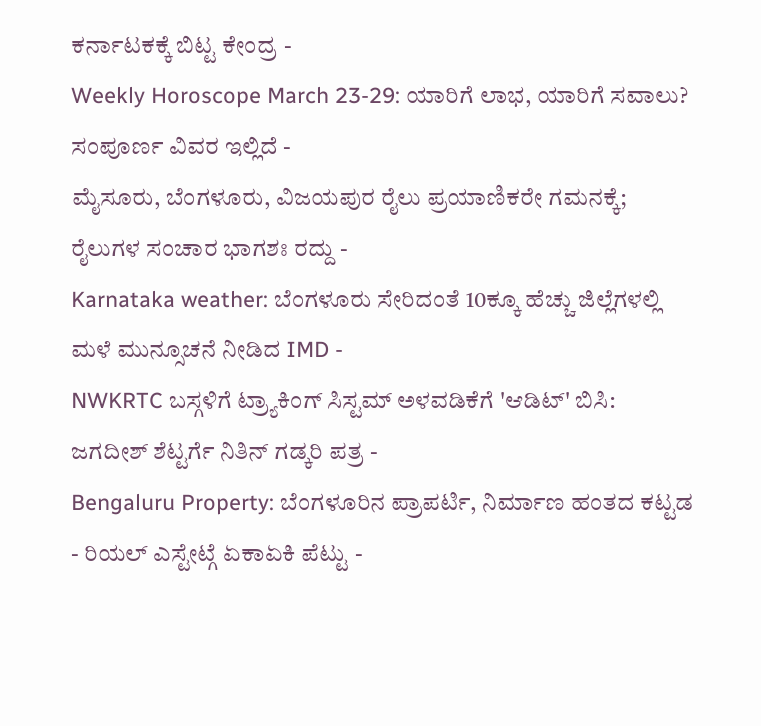ಕರ್ನಾಟಕಕ್ಕೆ ಬಿಟ್ಟ ಕೇಂದ್ರ -
Weekly Horoscope March 23-29: ಯಾರಿಗೆ ಲಾಭ, ಯಾರಿಗೆ ಸವಾಲು? ಸಂಪೂರ್ಣ ವಿವರ ಇಲ್ಲಿದೆ -
ಮೈಸೂರು, ಬೆಂಗಳೂರು, ವಿಜಯಪುರ ರೈಲು ಪ್ರಯಾಣಿಕರೇ ಗಮನಕ್ಕೆ; ರೈಲುಗಳ ಸಂಚಾರ ಭಾಗಶಃ ರದ್ದು -
Karnataka weather: ಬೆಂಗಳೂರು ಸೇರಿದಂತೆ 10ಕ್ಕೂ ಹೆಚ್ಚು ಜಿಲ್ಲೆಗಳಲ್ಲಿ ಮಳೆ ಮುನ್ಸೂಚನೆ ನೀಡಿದ IMD -
NWKRTC ಬಸ್ಗಳಿಗೆ ಟ್ರ್ಯಾಕಿಂಗ್ ಸಿಸ್ಟಮ್ ಅಳವಡಿಕೆಗೆ 'ಆಡಿಟ್' ಬಿಸಿ: ಜಗದೀಶ್ ಶೆಟ್ಟರ್ಗೆ ನಿತಿನ್ ಗಡ್ಕರಿ ಪತ್ರ -
Bengaluru Property: ಬೆಂಗಳೂರಿನ ಪ್ರಾಪರ್ಟಿ, ನಿರ್ಮಾಣ ಹಂತದ ಕಟ್ಟಡ - ರಿಯಲ್ ಎಸ್ಟೇಟ್ಗೆ ಏಕಾಏಕಿ ಪೆಟ್ಟು -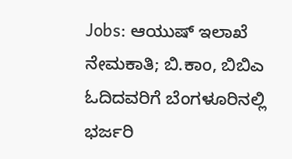Jobs: ಆಯುಷ್ ಇಲಾಖೆ ನೇಮಕಾತಿ; ಬಿ.ಕಾಂ, ಬಿಬಿಎ ಓದಿದವರಿಗೆ ಬೆಂಗಳೂರಿನಲ್ಲಿ ಭರ್ಜರಿ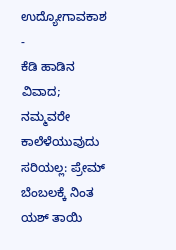ಉದ್ಯೋಗಾವಕಾಶ -
ಕೆಡಿ ಹಾಡಿನ ವಿವಾದ; ನಮ್ಮವರೇ ಕಾಲೆಳೆಯುವುದು ಸರಿಯಲ್ಲ: ಪ್ರೇಮ್ ಬೆಂಬಲಕ್ಕೆ ನಿಂತ ಯಶ್ ತಾಯಿ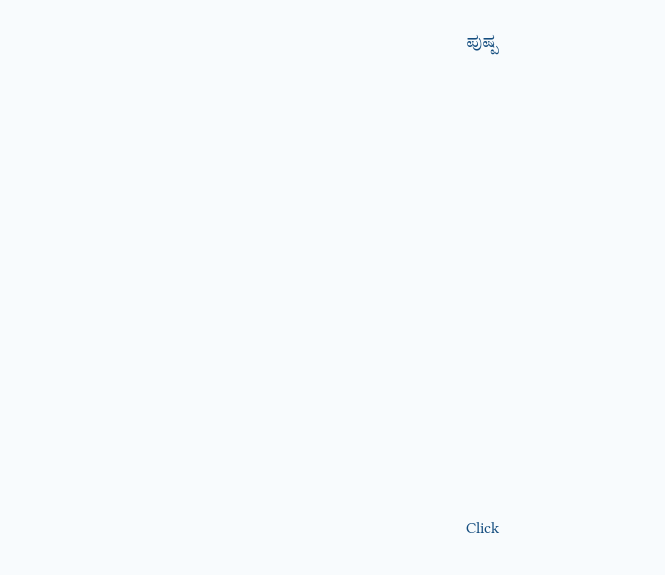ಪುಷ್ಪ












Click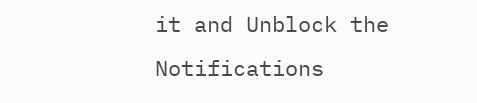it and Unblock the Notifications